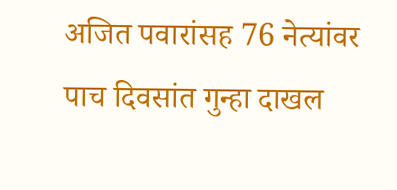अजित पवारांसह 76 नेत्यांवर पाच दिवसांत गुन्हा दाखल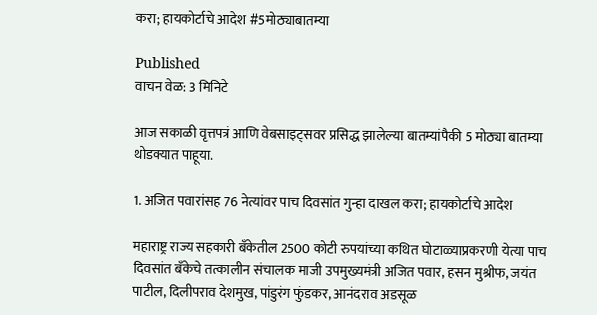करा; हायकोर्टाचे आदेश #5मोठ्याबातम्या

Published
वाचन वेळ: 3 मिनिटे

आज सकाळी वृत्तपत्रं आणि वेबसाइट्सवर प्रसिद्ध झालेल्या बातम्यांपैकी 5 मोठ्या बातम्या थोडक्यात पाहूया.

1. अजित पवारांसह 76 नेत्यांवर पाच दिवसांत गुन्हा दाखल करा; हायकोर्टाचे आदेश

महाराष्ट्र राज्य सहकारी बँकेतील 2500 कोटी रुपयांच्या कथित घोटाळ्याप्रकरणी येत्या पाच दिवसांत बँकेचे तत्कालीन संचालक माजी उपमुख्यमंत्री अजित पवार, हसन मुश्रीफ, जयंत पाटील, दिलीपराव देशमुख, पांडुरंग फुंडकर, आनंदराव अडसूळ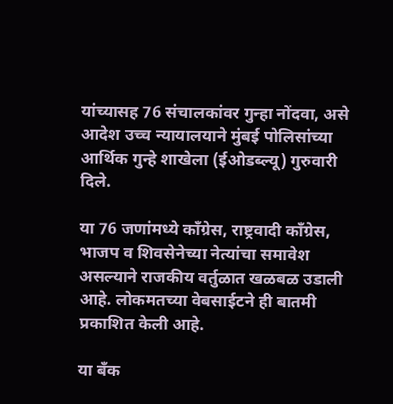यांच्यासह 76 संचालकांवर गुन्हा नोंदवा, असे आदेश उच्च न्यायालयाने मुंबई पोलिसांच्या आर्थिक गुन्हे शाखेला (ईओडब्ल्यू) गुरुवारी दिले.

या 76 जणांमध्ये काँग्रेस, राष्ट्रवादी काँग्रेस, भाजप व शिवसेनेच्या नेत्यांचा समावेश असल्याने राजकीय वर्तुळात खळबळ उडाली आहे. लोकमतच्या वेबसाईटने ही बातमी प्रकाशित केली आहे.

या बँक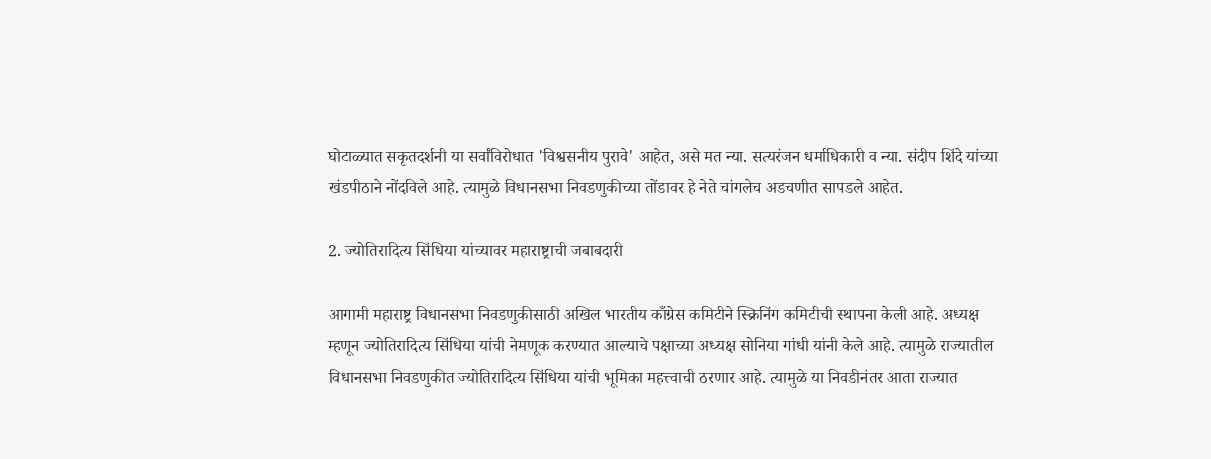घोटाळ्यात सकृतदर्शनी या सर्वांविरोधात 'विश्वसनीय पुरावे' आहेत, असे मत न्या. सत्यरंजन धर्माधिकारी व न्या. संदीप शिंदे यांच्या खंडपीठाने नोंदविले आहे. त्यामुळे विधानसभा निवडणुकीच्या तोंडावर हे नेते चांगलेच अडचणीत सापडले आहेत.

2. ज्योतिरादित्य सिंधिया यांच्यावर महाराष्ट्राची जबाबदारी

आगामी महाराष्ट्र विधानसभा निवडणुकीसाठी अखिल भारतीय काँग्रेस कमिटीने स्क्रिनिंग कमिटीची स्थापना केली आहे. अध्यक्ष म्हणून ज्योतिरादित्य सिंधिया यांची नेमणूक करण्यात आल्याचे पक्षाच्या अध्यक्ष सोनिया गांधी यांनी केले आहे. त्यामुळे राज्यातील विधानसभा निवडणुकीत ज्योतिरादित्य सिंधिया यांची भूमिका महत्त्वाची ठरणार आहे. त्यामुळे या निवडीनंतर आता राज्यात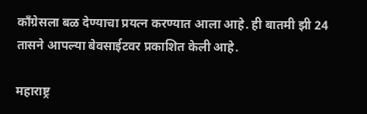काँग्रेसला बळ देण्याचा प्रयत्न करण्यात आला आहे. ही बातमी झी 24 तासने आपल्या बेवसाईटवर प्रकाशित केली आहे.

महाराष्ट्र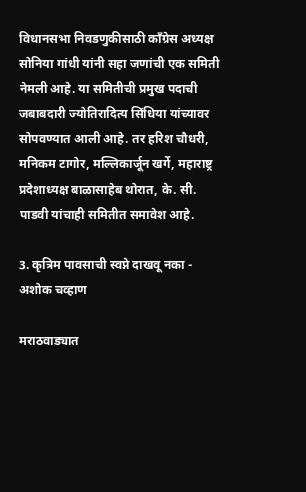विधानसभा निवडणुकीसाठी काँग्रेस अध्यक्ष सोनिया गांधी यांनी सहा जणांची एक समिती नेमली आहे. या समितीची प्रमुख पदाची जबाबदारी ज्योतिरादित्य सिंधिया यांच्यावर सोपवण्यात आली आहे. तर हरिश चौधरी, मनिकम टागोर, मल्लिकार्जून खर्गे, महाराष्ट्र प्रदेशाध्यक्ष बाळासाहेब थोरात, के. सी. पाडवी यांचाही समितीत समावेश आहे.

3. कृत्रिम पावसाची स्वप्ने दाखवू नका - अशोक चव्हाण

मराठवाड्यात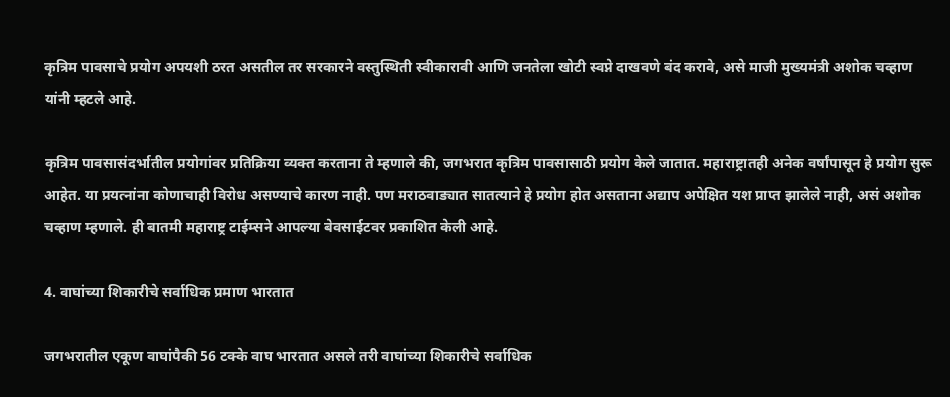कृत्रिम पावसाचे प्रयोग अपयशी ठरत असतील तर सरकारने वस्तुस्थिती स्वीकारावी आणि जनतेला खोटी स्वप्ने दाखवणे बंद करावे, असे माजी मुख्यमंत्री अशोक चव्हाण यांनी म्हटले आहे.

कृत्रिम पावसासंदर्भातील प्रयोगांवर प्रतिक्रिया व्यक्त करताना ते म्हणाले की, जगभरात कृत्रिम पावसासाठी प्रयोग केले जातात. महाराष्ट्रातही अनेक वर्षांपासून हे प्रयोग सुरू आहेत. या प्रयत्नांना कोणाचाही विरोध असण्याचे कारण नाही. पण मराठवाड्यात सातत्याने हे प्रयोग होत असताना अद्याप अपेक्षित यश प्राप्त झालेले नाही, असं अशोक चव्हाण म्हणाले. ही बातमी महाराष्ट्र टाईम्सने आपल्या बेवसाईटवर प्रकाशित केली आहे.

4. वाघांच्या शिकारीचे सर्वाधिक प्रमाण भारतात

जगभरातील एकूण वाघांपैकी 56 टक्के वाघ भारतात असले तरी वाघांच्या शिकारीचे सर्वाधिक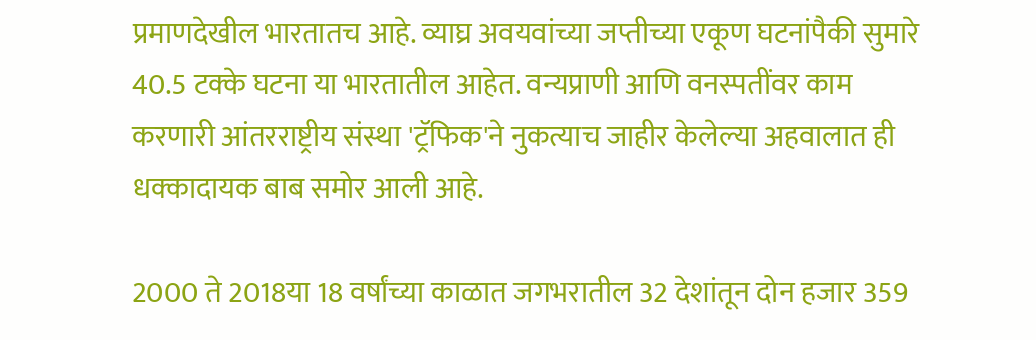प्रमाणदेखील भारतातच आहे. व्याघ्र अवयवांच्या जप्तीच्या एकूण घटनांपैकी सुमारे 40.5 टक्के घटना या भारतातील आहेत. वन्यप्राणी आणि वनस्पतींवर काम करणारी आंतरराष्ट्रीय संस्था 'ट्रॅफिक'ने नुकत्याच जाहीर केलेल्या अहवालात ही धक्कादायक बाब समोर आली आहे.

2000 ते 2018या 18 वर्षांच्या काळात जगभरातील 32 देशांतून दोन हजार 359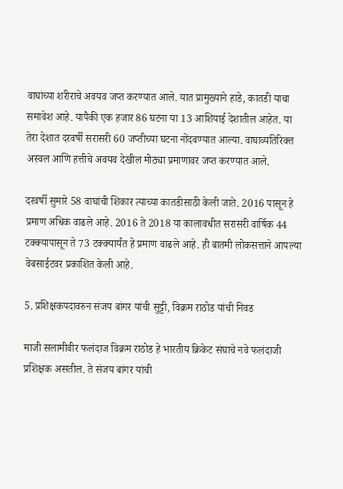वाघांच्या शरीराचे अवयव जप्त करण्यात आले. यात प्रामुख्याने हाडे, कातडी याचा समावेश आहे. यापैकी एक हजार 86 घटना या 13 आशियाई देशातील आहेत. या तेरा देशात दरवर्षी सरासरी 60 जप्तीच्या घटना नोंदवण्यात आल्या. वाघाव्यतिरिक्त अस्वल आणि हत्तीचे अवयव देखील मोठ्या प्रमाणावर जप्त करण्यात आले.

दरवर्षी सुमारे 58 वाघांची शिकार त्याच्या कातडीसाठी केली जाते. 2016 पासून हे प्रमाण अधिक वाढले आहे. 2016 ते 2018 या कालावधीत सरासरी वार्षिक 44 टक्क्यापासून ते 73 टक्क्यार्यंत हे प्रमाण वाढले आहे. ही बातमी लोकसत्ताने आपल्या वेबसाईटवर प्रकाशित केली आहे.

5. प्रशिक्षकपदावरुन संजय बांगर यांची सुट्टी, विक्रम राठोड यांची निवड

माजी सलामीवीर फलंदाज विक्रम राठोड हे भारतीय क्रिकेट संघाचे नवे फलंदाजी प्रशिक्षक असतील. ते संजय बांगर यांची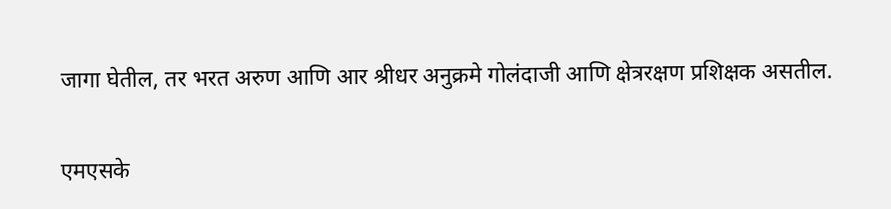जागा घेतील, तर भरत अरुण आणि आर श्रीधर अनुक्रमे गोलंदाजी आणि क्षेत्ररक्षण प्रशिक्षक असतील.

एमएसके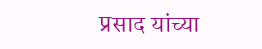प्रसाद यांच्या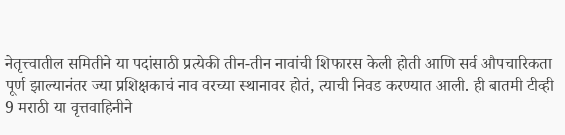नेतृत्त्वातील समितीने या पदांसाठी प्रत्येकी तीन-तीन नावांची शिफारस केली होती आणि सर्व औपचारिकता पूर्ण झाल्यानंतर ज्या प्रशिक्षकाचं नाव वरच्या स्थानावर होतं, त्याची निवड करण्यात आली. ही बातमी टीव्ही 9 मराठी या वृत्तवाहिनीने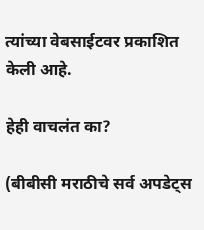त्यांच्या वेबसाईटवर प्रकाशित केली आहे.

हेही वाचलंत का?

(बीबीसी मराठीचे सर्व अपडेट्स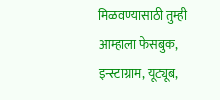मिळवण्यासाठी तुम्ही आम्हाला फेसबुक, इन्स्टाग्राम, यूट्यूब,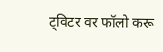ट्विटर वर फॉलो करू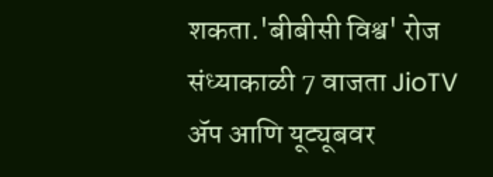शकता.'बीबीसी विश्व' रोज संध्याकाळी 7 वाजता JioTV ॲप आणि यूट्यूबवर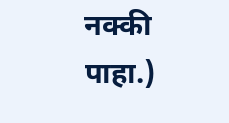नक्की पाहा.)